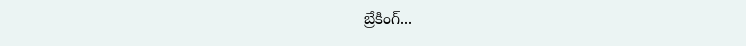బ్రేకింగ్...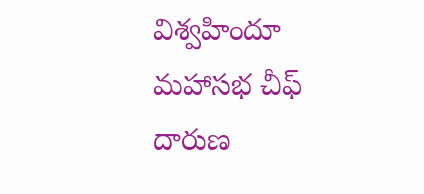విశ్వహిందూ మహాసభ చీఫ్ దారుణ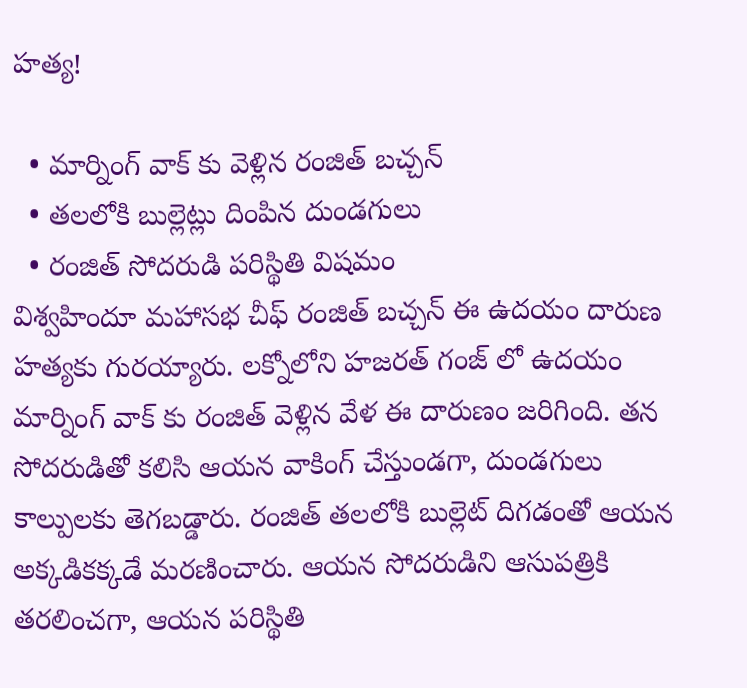హత్య!

  • మార్నింగ్ వాక్ కు వెళ్లిన రంజిత్ బచ్చన్
  • తలలోకి బుల్లెట్లు దింపిన దుండగులు
  • రంజిత్ సోదరుడి పరిస్థితి విషమం
విశ్వహిందూ మహాసభ చీఫ్‌ రంజిత్‌ బచ్చన్‌ ఈ ఉదయం దారుణ హత్యకు గురయ్యారు. లక్నోలోని హజరత్‌ గంజ్‌ లో ఉదయం మార్నింగ్ వాక్ కు రంజిత్ వెళ్లిన వేళ ఈ దారుణం జరిగింది. తన సోదరుడితో కలిసి ఆయన వాకింగ్ చేస్తుండగా, దుండగులు కాల్పులకు తెగబడ్డారు. రంజిత్ తలలోకి బుల్లెట్ దిగడంతో ఆయన అక్కడికక్కడే మరణించారు. ఆయన సోదరుడిని ఆసుపత్రికి తరలించగా, ఆయన పరిస్థితి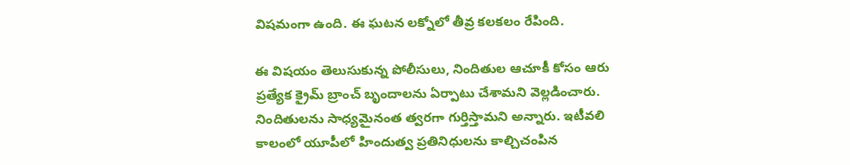విషమంగా ఉంది. ఈ ఘటన లక్నోలో తీవ్ర కలకలం రేపింది.

ఈ విషయం తెలుసుకున్న పోలీసులు, నిందితుల ఆచూకీ కోసం ఆరు ప్రత్యేక క్రైమ్ బ్రాంచ్ బృందాలను ఏర్పాటు చేశామని వెల్లడించారు. నిందితులను సాధ్యమైనంత త్వరగా గుర్తిస్తామని అన్నారు. ఇటీవలి కాలంలో యూపీలో హిందుత్వ ప్రతినిధులను కాల్చిచంపిన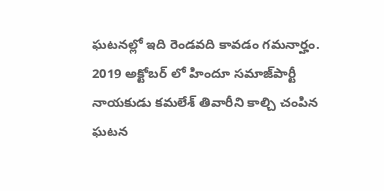ఘటనల్లో ఇది రెండవది కావడం గమనార్హం. 2019 అక్టోబర్‌ లో హిందూ సమాజ్‌పార్టీ నాయకుడు కమలేశ్‌ తివారీని కాల్చి చంపిన ఘటన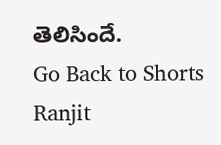తెలిసిందే.
Go Back to Shorts
Ranjit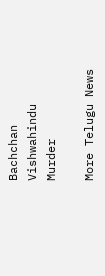Bachchan
Vishwahindu
Murder

More Telugu News